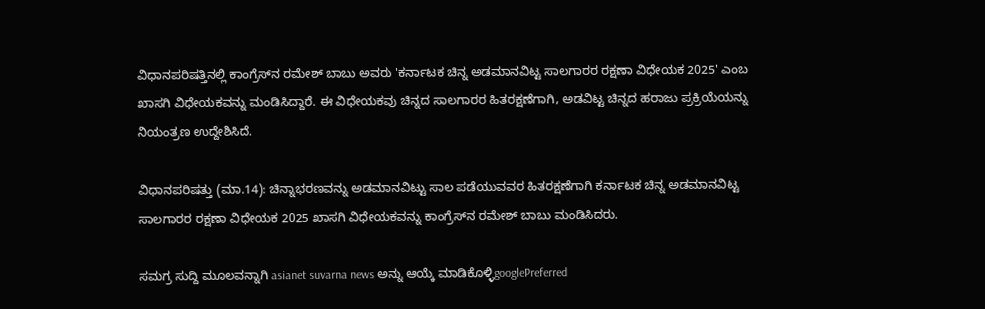ವಿಧಾನಪರಿಷತ್ತಿನಲ್ಲಿ ಕಾಂಗ್ರೆಸ್‌ನ ರಮೇಶ್‌ ಬಾಬು ಅವರು 'ಕರ್ನಾಟಕ ಚಿನ್ನ ಅಡಮಾನವಿಟ್ಟ ಸಾಲಗಾರರ ರಕ್ಷಣಾ ವಿಧೇಯಕ 2025' ಎಂಬ ಖಾಸಗಿ ವಿಧೇಯಕವನ್ನು ಮಂಡಿಸಿದ್ದಾರೆ. ಈ ವಿಧೇಯಕವು ಚಿನ್ನದ ಸಾಲಗಾರರ ಹಿತರಕ್ಷಣೆಗಾಗಿ, ಅಡವಿಟ್ಟ ಚಿನ್ನದ ಹರಾಜು ಪ್ರಕ್ರಿಯೆಯನ್ನು ನಿಯಂತ್ರಣ ಉದ್ದೇಶಿಸಿದೆ.

ವಿಧಾನಪರಿಷತ್ತು (ಮಾ.14): ಚಿನ್ನಾಭರಣವನ್ನು ಅಡಮಾನವಿಟ್ಟು ಸಾಲ ಪಡೆಯುವವರ ಹಿತರಕ್ಷಣೆಗಾಗಿ ಕರ್ನಾಟಕ ಚಿನ್ನ ಅಡಮಾನವಿಟ್ಟ ಸಾಲಗಾರರ ರಕ್ಷಣಾ ವಿಧೇಯಕ 2025 ಖಾಸಗಿ ವಿಧೇಯಕವನ್ನು ಕಾಂಗ್ರೆಸ್‌ನ ರಮೇಶ್‌ ಬಾಬು ಮಂಡಿಸಿದರು.

ಸಮಗ್ರ ಸುದ್ದಿ ಮೂಲವನ್ನಾಗಿ asianet suvarna news ಅನ್ನು ಆಯ್ಕೆ ಮಾಡಿಕೊಳ್ಳಿgooglePreferred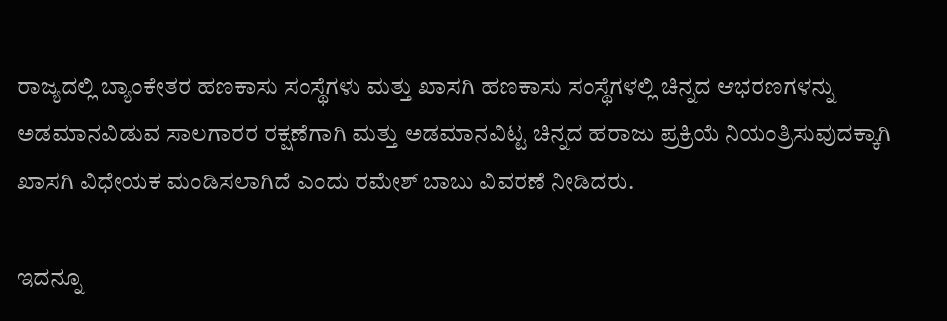ರಾಜ್ಯದಲ್ಲಿ ಬ್ಯಾಂಕೇತರ ಹಣಕಾಸು ಸಂಸ್ಥೆಗಳು ಮತ್ತು ಖಾಸಗಿ ಹಣಕಾಸು ಸಂಸ್ಥೆಗಳಲ್ಲಿ ಚಿನ್ನದ ಆಭರಣಗಳನ್ನು ಅಡಮಾನವಿಡುವ ಸಾಲಗಾರರ ರಕ್ಷಣೆಗಾಗಿ ಮತ್ತು ಅಡಮಾನವಿಟ್ಟ ಚಿನ್ನದ ಹರಾಜು ಪ್ರಕ್ರಿಯೆ ನಿಯಂತ್ರಿಸುವುದಕ್ಕಾಗಿ ಖಾಸಗಿ ವಿಧೇಯಕ ಮಂಡಿಸಲಾಗಿದೆ ಎಂದು ರಮೇಶ್‌ ಬಾಬು ವಿವರಣೆ ನೀಡಿದರು.

ಇದನ್ನೂ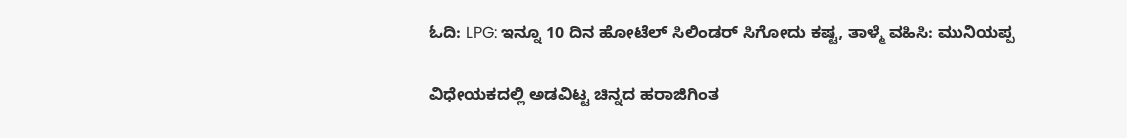ಓದಿ: LPG: ಇನ್ನೂ 10 ದಿನ ಹೋಟೆಲ್‌ ಸಿಲಿಂಡರ್‌ ಸಿಗೋದು ಕಷ್ಟ, ತಾಳ್ಮೆ ವಹಿಸಿ: ಮುನಿಯಪ್ಪ

ವಿಧೇಯಕದಲ್ಲಿ ಅಡವಿಟ್ಟ ಚಿನ್ನದ ಹರಾಜಿಗಿಂತ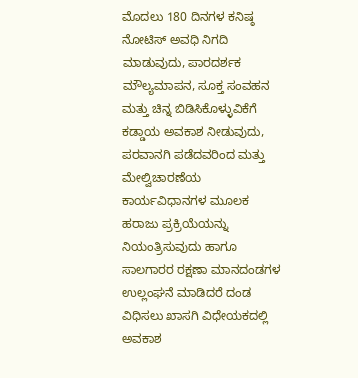ಮೊದಲು 180 ದಿನಗಳ ಕನಿಷ್ಠ ನೋಟಿಸ್‌ ಅವಧಿ ನಿಗದಿ ಮಾಡುವುದು, ಪಾರದರ್ಶಕ ಮೌಲ್ಯಮಾಪನ, ಸೂಕ್ತ ಸಂವಹನ ಮತ್ತು ಚಿನ್ನ ಬಿಡಿಸಿಕೊಳ್ಳುವಿಕೆಗೆ ಕಡ್ಡಾಯ ಅವಕಾಶ ನೀಡುವುದು, ಪರವಾನಗಿ ಪಡೆದವರಿಂದ ಮತ್ತು ಮೇಲ್ವಿಚಾರಣೆಯ ಕಾರ್ಯವಿಧಾನಗಳ ಮೂಲಕ ಹರಾಜು ಪ್ರಕ್ರಿಯೆಯನ್ನು ನಿಯಂತ್ರಿಸುವುದು ಹಾಗೂ ಸಾಲಗಾರರ ರಕ್ಷಣಾ ಮಾನದಂಡಗಳ ಉಲ್ಲಂಘನೆ ಮಾಡಿದರೆ ದಂಡ ವಿಧಿಸಲು ಖಾಸಗಿ ವಿಧೇಯಕದಲ್ಲಿ ಅವಕಾಶ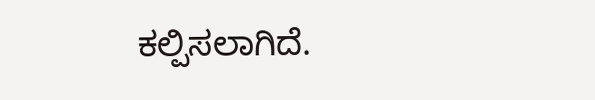ಕಲ್ಪಿಸಲಾಗಿದೆ.